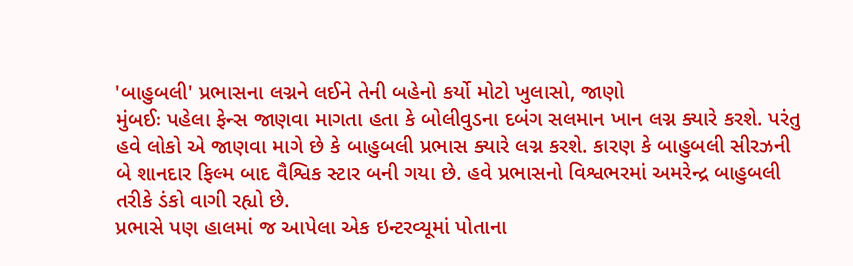'બાહુબલી' પ્રભાસના લગ્નને લઈને તેની બહેનો કર્યો મોટો ખુલાસો, જાણો
મુંબઈઃ પહેલા ફેન્સ જાણવા માગતા હતા કે બોલીવુડના દબંગ સલમાન ખાન લગ્ન ક્યારે કરશે. પરંતુ હવે લોકો એ જાણવા માગે છે કે બાહુબલી પ્રભાસ ક્યારે લગ્ન કરશે. કારણ કે બાહુબલી સીરઝની બે શાનદાર ફિલ્મ બાદ વૈશ્વિક સ્ટાર બની ગયા છે. હવે પ્રભાસનો વિશ્વભરમાં અમરેન્દ્ર બાહુબલી તરીકે ડંકો વાગી રહ્યો છે.
પ્રભાસે પણ હાલમાં જ આપેલા એક ઇન્ટરવ્યૂમાં પોતાના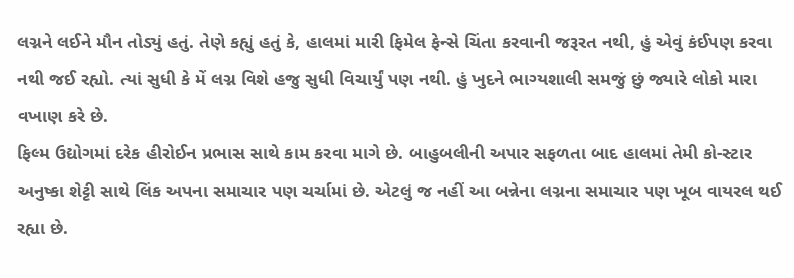લગ્નને લઈને મૌન તોડ્યું હતું. તેણે કહ્યું હતું કે, હાલમાં મારી ફિમેલ ફેન્સે ચિંતા કરવાની જરૂરત નથી, હું એવું કંઈપણ કરવા નથી જઈ રહ્યો. ત્યાં સુધી કે મેં લગ્ન વિશે હજુ સુધી વિચાર્યું પણ નથી. હું ખુદને ભાગ્યશાલી સમજું છું જ્યારે લોકો મારા વખાણ કરે છે.
ફિલ્મ ઉદ્યોગમાં દરેક હીરોઈન પ્રભાસ સાથે કામ કરવા માગે છે. બાહુબલીની અપાર સફળતા બાદ હાલમાં તેમી કો-સ્ટાર અનુષ્કા શેટ્ટી સાથે લિંક અપના સમાચાર પણ ચર્ચામાં છે. એટલું જ નહીં આ બન્નેના લગ્નના સમાચાર પણ ખૂબ વાયરલ થઈ રહ્યા છે.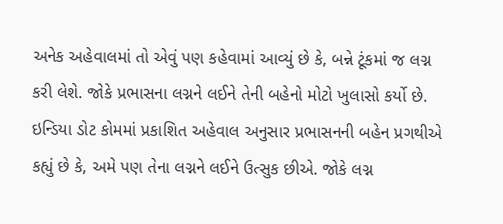અનેક અહેવાલમાં તો એવું પણ કહેવામાં આવ્યું છે કે, બન્ને ટૂંકમાં જ લગ્ન કરી લેશે. જોકે પ્રભાસના લગ્નને લઈને તેની બહેનો મોટો ખુલાસો કર્યો છે.
ઇન્ડિયા ડોટ કોમમાં પ્રકાશિત અહેવાલ અનુસાર પ્રભાસનની બહેન પ્રગથીએ કહ્યું છે કે, અમે પણ તેના લગ્નને લઈને ઉત્સુક છીએ. જોકે લગ્ન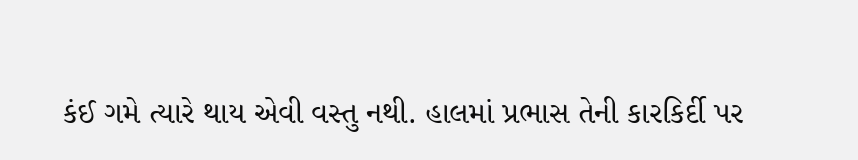કંઈ ગમે ત્યારે થાય એવી વસ્તુ નથી. હાલમાં પ્રભાસ તેની કારકિર્દી પર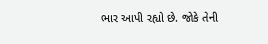ભાર આપી રહ્યો છે. જોકે તેની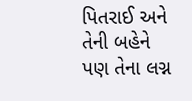પિતરાઈ અને તેની બહેને પણ તેના લગ્ન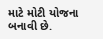માટે મોટી યોજના બનાવી છે.